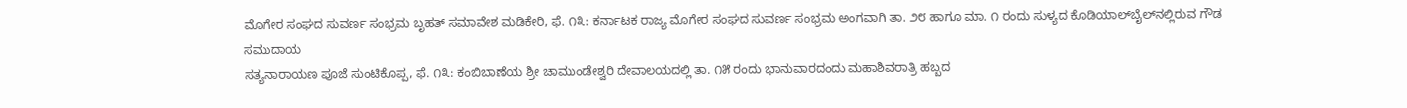ಮೊಗೇರ ಸಂಘದ ಸುವರ್ಣ ಸಂಭ್ರಮ ಬೃಹತ್ ಸಮಾವೇಶ ಮಡಿಕೇರಿ, ಫೆ. ೧೩: ಕರ್ನಾಟಕ ರಾಜ್ಯ ಮೊಗೇರ ಸಂಘದ ಸುವರ್ಣ ಸಂಭ್ರಮ ಅಂಗವಾಗಿ ತಾ. ೨೮ ಹಾಗೂ ಮಾ. ೧ ರಂದು ಸುಳ್ಯದ ಕೊಡಿಯಾಲ್‌ಬೈಲ್‌ನಲ್ಲಿರುವ ಗೌಡ ಸಮುದಾಯ
ಸತ್ಯನಾರಾಯಣ ಪೂಜೆ ಸುಂಟಿಕೊಪ್ಪ, ಫೆ. ೧೩: ಕಂಬಿಬಾಣೆಯ ಶ್ರೀ ಚಾಮುಂಡೇಶ್ವರಿ ದೇವಾಲಯದಲ್ಲಿ ತಾ. ೧೫ ರಂದು ಭಾನುವಾರದಂದು ಮಹಾಶಿವರಾತ್ರಿ ಹಬ್ಬದ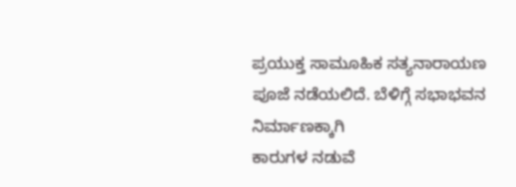ಪ್ರಯುಕ್ತ ಸಾಮೂಹಿಕ ಸತ್ಯನಾರಾಯಣ ಪೂಜೆ ನಡೆಯಲಿದೆ. ಬೆಳಿಗ್ಗೆ ಸಭಾಭವನ ನಿರ್ಮಾಣಕ್ಕಾಗಿ
ಕಾರುಗಳ ನಡುವೆ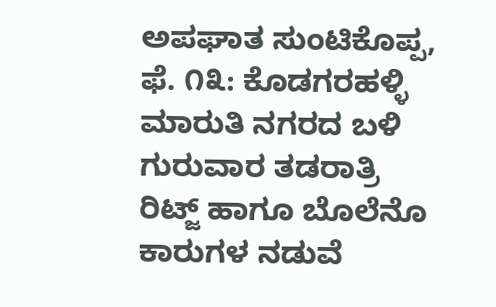ಅಪಘಾತ ಸುಂಟಿಕೊಪ್ಪ, ಫೆ. ೧೩: ಕೊಡಗರಹಳ್ಳಿ ಮಾರುತಿ ನಗರದ ಬಳಿ ಗುರುವಾರ ತಡರಾತ್ರಿ ರಿಟ್ಜ್ ಹಾಗೂ ಬೊಲೆನೊ ಕಾರುಗಳ ನಡುವೆ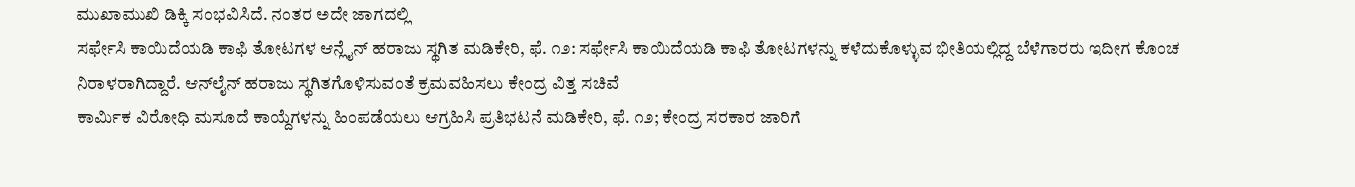ಮುಖಾಮುಖಿ ಡಿಕ್ಕಿ ಸಂಭವಿಸಿದೆ. ನಂತರ ಅದೇ ಜಾಗದಲ್ಲಿ
ಸರ್ಫೇಸಿ ಕಾಯಿದೆಯಡಿ ಕಾಫಿ ತೋಟಗಳ ಆನ್ಲೈನ್ ಹರಾಜು ಸ್ಥಗಿತ ಮಡಿಕೇರಿ, ಫೆ. ೧೨: ಸರ್ಫೇಸಿ ಕಾಯಿದೆಯಡಿ ಕಾಫಿ ತೋಟಗಳನ್ನು ಕಳೆದುಕೊಳ್ಳುವ ಭೀತಿಯಲ್ಲಿದ್ದ ಬೆಳೆಗಾರರು ಇದೀಗ ಕೊಂಚ ನಿರಾಳರಾಗಿದ್ದಾರೆ. ಆನ್‌ಲೈನ್ ಹರಾಜು ಸ್ಥಗಿತಗೊಳಿಸುವಂತೆ ಕ್ರಮವಹಿಸಲು ಕೇಂದ್ರ ವಿತ್ತ ಸಚಿವೆ
ಕಾರ್ಮಿಕ ವಿರೋಧಿ ಮಸೂದೆ ಕಾಯ್ದೆಗಳನ್ನು ಹಿಂಪಡೆಯಲು ಆಗ್ರಹಿಸಿ ಪ್ರತಿಭಟನೆ ಮಡಿಕೇರಿ, ಫೆ. ೧೨; ಕೇಂದ್ರ ಸರಕಾರ ಜಾರಿಗೆ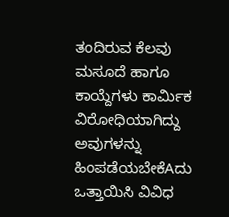ತಂದಿರುವ ಕೆಲವು ಮಸೂದೆ ಹಾಗೂ ಕಾಯ್ದೆಗಳು ಕಾರ್ಮಿಕ ವಿರೋಧಿಯಾಗಿದ್ದು ಅವುಗಳನ್ನು ಹಿಂಪಡೆಯಬೇಕೆAದು ಒತ್ತಾಯಿಸಿ ವಿವಿಧ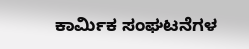ಕಾರ್ಮಿಕ ಸಂಘಟನೆಗಳ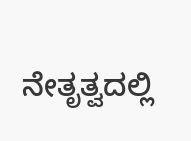ನೇತೃತ್ವದಲ್ಲಿ